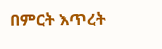በምርት እጥረት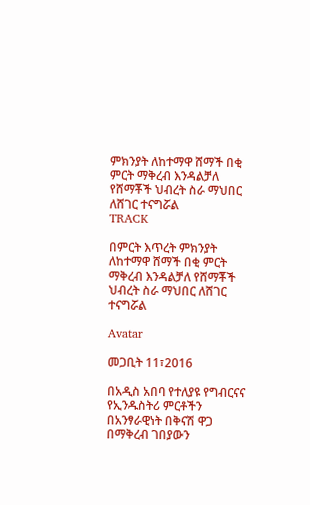ምክንያት ለከተማዋ ሸማች በቂ ምርት ማቅረብ እንዳልቻለ የሸማቾች ህብረት ስራ ማህበር ለሸገር ተናግሯል
TRACK

በምርት እጥረት ምክንያት ለከተማዋ ሸማች በቂ ምርት ማቅረብ እንዳልቻለ የሸማቾች ህብረት ስራ ማህበር ለሸገር ተናግሯል

Avatar

መጋቢት 11፣2016

በአዲስ አበባ የተለያዩ የግብርናና የኢንዱስትሪ ምርቶችን በአንፃራዊነት በቅናሽ ዋጋ በማቅረብ ገበያውን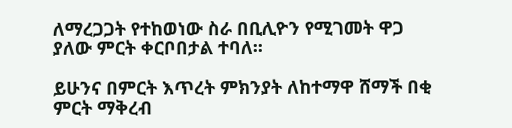ለማረጋጋት የተከወነው ስራ በቢሊዮን የሚገመት ዋጋ ያለው ምርት ቀርቦበታል ተባለ፡፡

ይሁንና በምርት እጥረት ምክንያት ለከተማዋ ሸማች በቂ ምርት ማቅረብ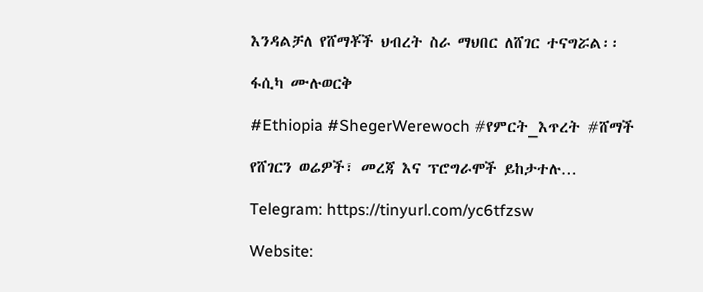እንዳልቻለ የሸማቾች ህብረት ስራ ማህበር ለሸገር ተናግሯል፡፡

ፋሲካ ሙሉወርቅ

#Ethiopia #ShegerWerewoch #የምርት_እጥረት #ሸማች

የሸገርን ወሬዎች፣ መረጃ እና ፕሮግራሞች ይከታተሉ…

Telegram: https://tinyurl.com/yc6tfzsw

Website: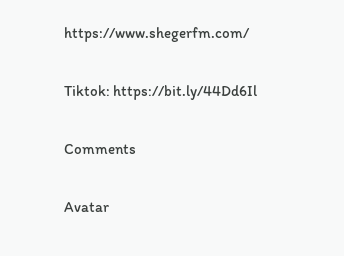https://www.shegerfm.com/

Tiktok: https://bit.ly/44Dd6Il

Comments

Avatar